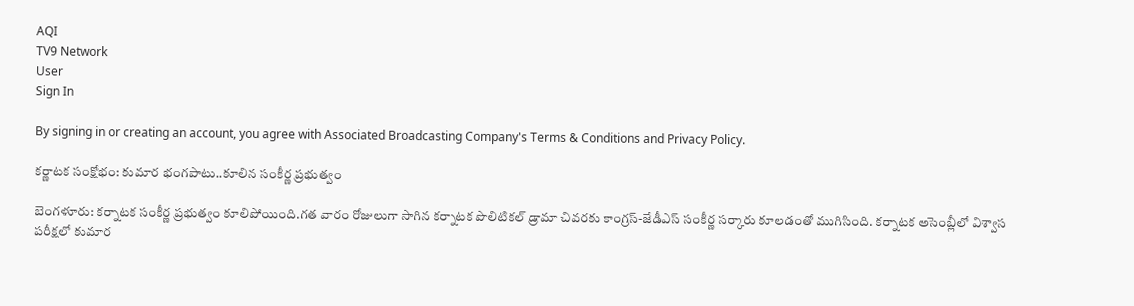AQI
TV9 Network
User
Sign In

By signing in or creating an account, you agree with Associated Broadcasting Company's Terms & Conditions and Privacy Policy.

కర్ణాటక సంక్షోభం: కుమార భంగపాటు..కూలిన సంకీర్ణ ప్రభుత్వం

బెంగళూరు: కర్నాటక సంకీర్ణ ప్రభుత్వం కూలిపోయింది.గత వారం రోజులుగా సాగిన కర్నాటక పొలిటికల్ డ్రామా చివరకు కాంగ్రస్-జేడీఎస్ సంకీర్ణ సర్కారు కూలడంతో ముగిసింది. కర్నాటక అసెంబ్లీలో విశ్వాస పరీక్షలో కుమార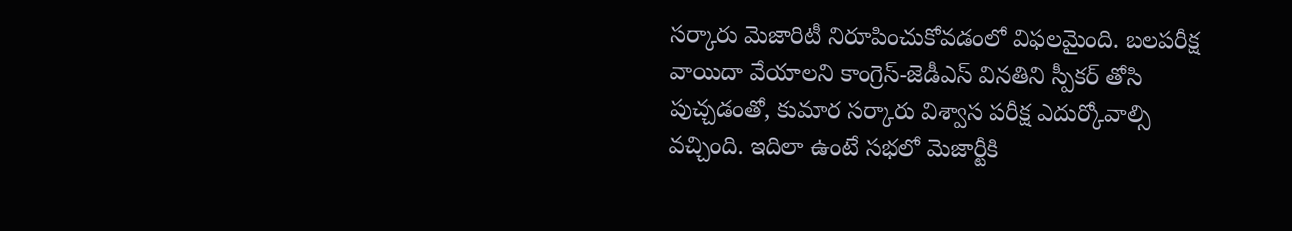సర్కారు మెజారిటీ నిరూపించుకోవడంలో విఫలమైంది. బలపరీక్ష వాయిదా వేయాలని కాంగ్రెస్-జెడీఎస్ వినతిని స్పీకర్ తోసి పుచ్చడంతో, కుమార సర్కారు విశ్వాస పరీక్ష ఎదుర్కోవాల్సి వచ్చింది. ఇదిలా ఉంటే సభలో మెజార్టీకి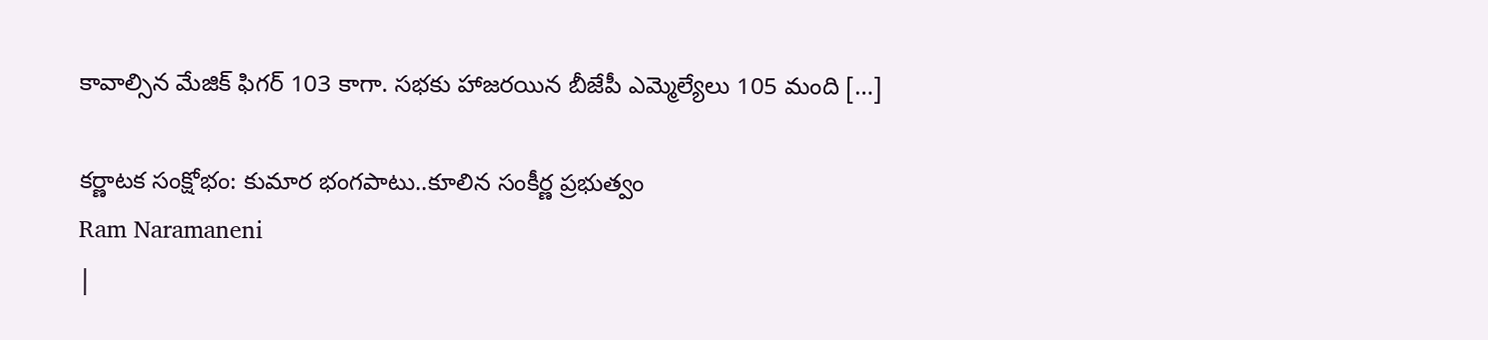కావాల్సిన మేజిక్ ఫిగర్ 103 కాగా. సభకు హాజరయిన బీజేపీ ఎమ్మెల్యేలు 105 మంది […]

కర్ణాటక సంక్షోభం: కుమార భంగపాటు..కూలిన సంకీర్ణ ప్రభుత్వం
Ram Naramaneni
|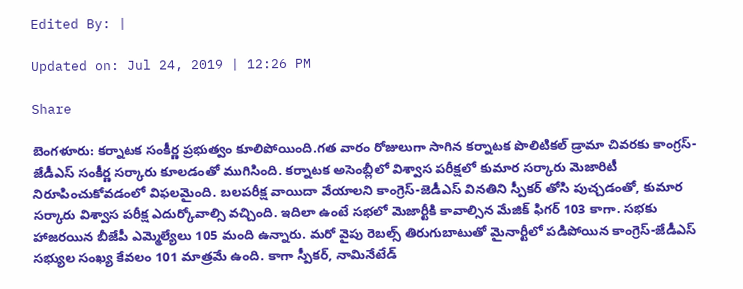Edited By: |

Updated on: Jul 24, 2019 | 12:26 PM

Share

బెంగళూరు: కర్నాటక సంకీర్ణ ప్రభుత్వం కూలిపోయింది.గత వారం రోజులుగా సాగిన కర్నాటక పొలిటికల్ డ్రామా చివరకు కాంగ్రస్-జేడీఎస్ సంకీర్ణ సర్కారు కూలడంతో ముగిసింది. కర్నాటక అసెంబ్లీలో విశ్వాస పరీక్షలో కుమార సర్కారు మెజారిటీ నిరూపించుకోవడంలో విఫలమైంది. బలపరీక్ష వాయిదా వేయాలని కాంగ్రెస్-జెడీఎస్ వినతిని స్పీకర్ తోసి పుచ్చడంతో, కుమార సర్కారు విశ్వాస పరీక్ష ఎదుర్కోవాల్సి వచ్చింది. ఇదిలా ఉంటే సభలో మెజార్టీకి కావాల్సిన మేజిక్ ఫిగర్ 103 కాగా. సభకు హాజరయిన బీజేపీ ఎమ్మెల్యేలు 105 మంది ఉన్నారు. మరో వైపు రెబల్స్‌ తిరుగుబాటుతో మైనార్టీలో పడిపోయిన కాంగ్రెస్‌-జేడీఎస్‌ సభ్యుల సంఖ్య కేవలం 101 మాత్రమే ఉంది. కాగా స్పీకర్‌, నామినేటేడ్‌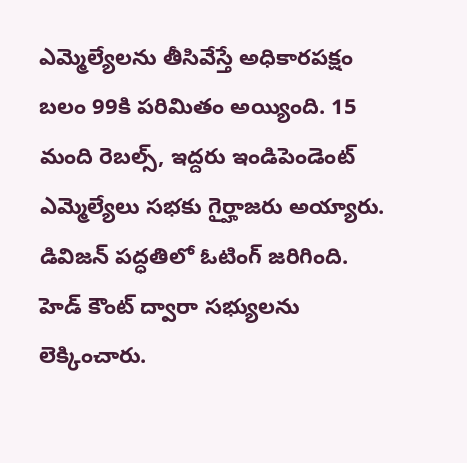ఎమ్మెల్యేలను తీసివేస్తే అధికారపక్షం బలం 99కి పరిమితం అయ్యింది. 15 మంది రెబల్స్‌, ఇద్దరు ఇండిపెండెంట్ ఎమ్మెల్యేలు సభకు గైర్హాజరు అయ్యారు. డివిజన్ పద్ధతిలో ఓటింగ్ జరిగింది.  హెడ్ కౌంట్ ద్వారా సభ్యులను లెక్కించారు.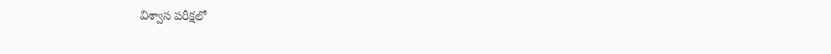విశ్వాస పరీక్షలో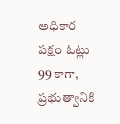అధికార పక్షం ఓట్లు 99 కాగా, ప్రభుత్వానికి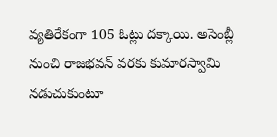వ్యతిరేకంగా 105 ఓట్లు దక్కాయి. అసెంబ్లీ నుంచి రాజభవన్ వరకు కుమారస్వామి నడుచుకుంటూ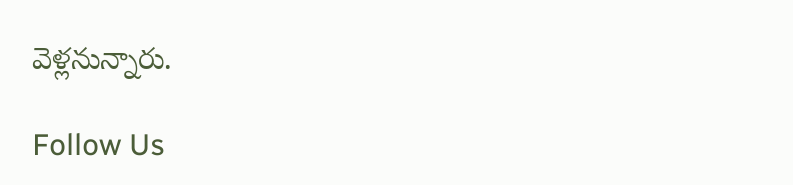వెళ్లనున్నారు.

Follow Us